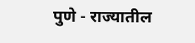पुणे - राज्यातील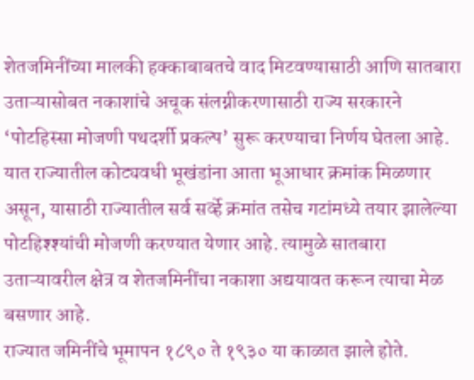शेतजमिनींच्या मालकी हक्काबाबतचे वाद मिटवण्यासाठी आणि सातबारा उताऱ्यासोबत नकाशांचे अचूक संलग्नीकरणासाठी राज्य सरकारने ‘पोटहिस्सा मोजणी पथदर्शी प्रकल्प’ सुरू करण्याचा निर्णय घेतला आहे. यात राज्यातील कोट्यवधी भूखंडांना आता भूआधार क्रमांक मिळणार असून, यासाठी राज्यातील सर्व सर्व्हे क्रमांत तसेच गटांमध्ये तयार झालेल्या पोटहिश्श्यांची मोजणी करण्यात येणार आहे. त्यामुळे सातबारा उताऱ्यावरील क्षेत्र व शेतजमिनींचा नकाशा अद्ययावत करून त्याचा मेळ बसणार आहे.
राज्यात जमिनींचे भूमापन १८९० ते १९३० या काळात झाले होते.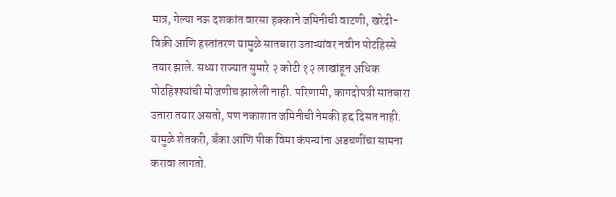मात्र, गेल्या नऊ दशकांत वारसा हक्काने जमिनीची वाटणी, खरेदी-विक्री आणि हस्तांतरण यामुळे सातबारा उताऱ्यांवर नवीन पोटहिस्से तयार झाले. सध्या राज्यात सुमारे २ कोटी १२ लाखांहून अधिक पोटहिश्श्यांची मोजणीच झालेली नाही. परिणामी, कागदोपत्री सातबारा उतारा तयार असतो, पण नकाशात जमिनीची नेमकी हद्द दिसत नाही. यामुळे शेतकरी, बँका आणि पीक विमा कंपन्यांना अडचणींचा सामना करावा लागतो.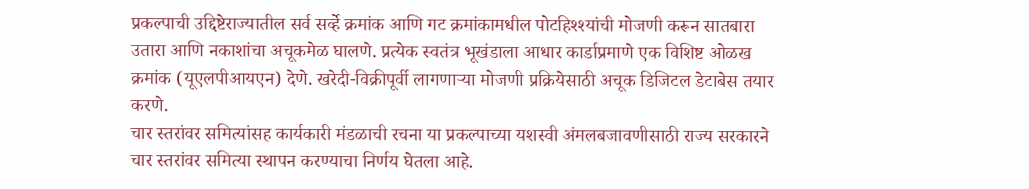प्रकल्पाची उद्दिष्टेराज्यातील सर्व सर्व्हे क्रमांक आणि गट क्रमांकामधील पोटहिश्श्यांची मोजणी करून सातबारा उतारा आणि नकाशांचा अचूकमेळ घालणे. प्रत्येक स्वतंत्र भूखंडाला आधार कार्डाप्रमाणे एक विशिष्ट ओळख क्रमांक (यूएलपीआयएन) देणे. खरेदी-विक्रीपूर्वी लागणाऱ्या मोजणी प्रक्रियेसाठी अचूक डिजिटल डेटाबेस तयार करणे.
चार स्तरांवर समित्यांसह कार्यकारी मंडळाची रचना या प्रकल्पाच्या यशस्वी अंमलबजावणीसाठी राज्य सरकारने चार स्तरांवर समित्या स्थापन करण्याचा निर्णय घेतला आहे.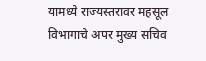यामध्ये राज्यस्तरावर महसूल विभागाचे अपर मुख्य सचिव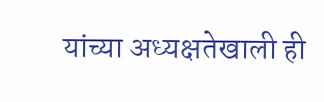यांच्या अध्यक्षतेखाली ही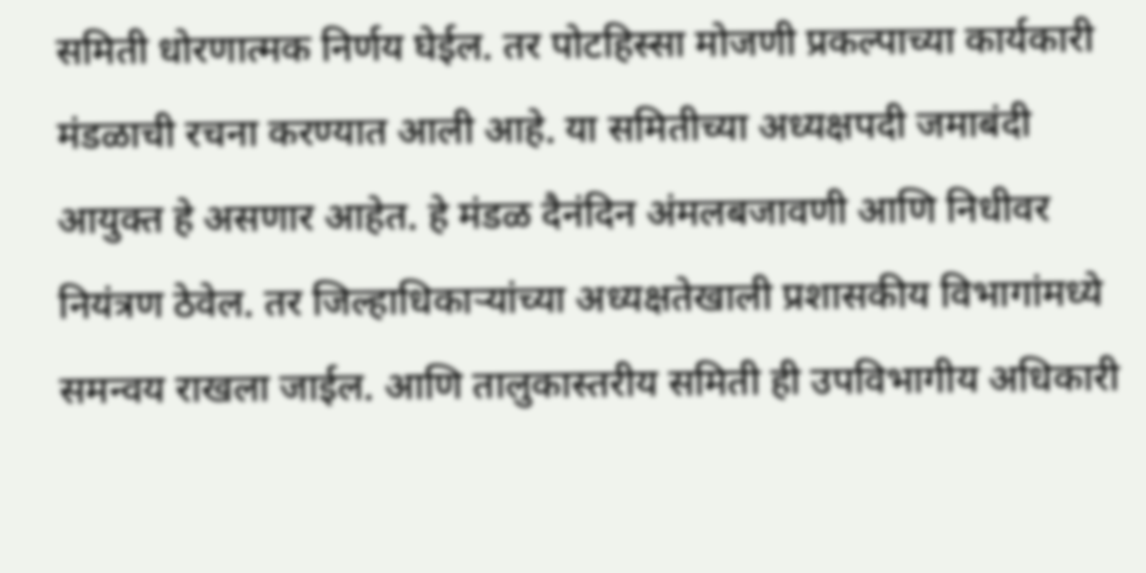समिती धोरणात्मक निर्णय घेईल. तर पोटहिस्सा मोजणी प्रकल्पाच्या कार्यकारी मंडळाची रचना करण्यात आली आहे. या समितीच्या अध्यक्षपदी जमाबंदी आयुक्त हे असणार आहेत. हे मंडळ दैनंदिन अंमलबजावणी आणि निधीवर नियंत्रण ठेवेल. तर जिल्हाधिकाऱ्यांच्या अध्यक्षतेखाली प्रशासकीय विभागांमध्ये समन्वय राखला जाईल. आणि तालुकास्तरीय समिती ही उपविभागीय अधिकारी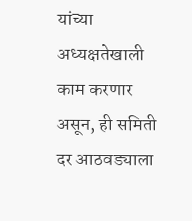यांच्या अध्यक्षतेखाली काम करणार असून, ही समिती दर आठवड्याला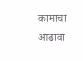कामाचा आढावा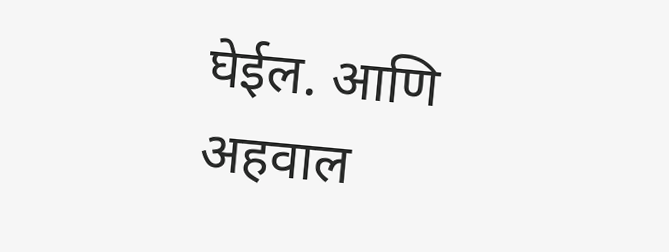घेईल. आणि अहवाल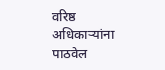वरिष्ठ अधिकाऱ्यांना पाठवेल